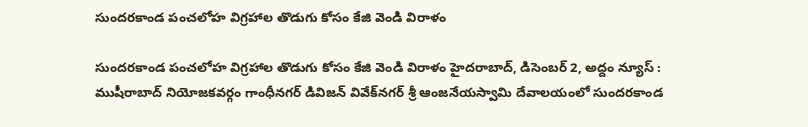సుంద‌ర‌కాండ పంచ‌లోహ విగ్ర‌హాల తొడుగు కోసం కేజి వెండి విరాళం

సుంద‌ర‌కాండ పంచ‌లోహ విగ్ర‌హాల తొడుగు కోసం కేజి వెండి విరాళం హైదరాబాద్, డిసెంబ‌ర్ 2, అద్దం న్యూస్ :      ముషీరాబాద్ నియోజ‌క‌వ‌ర్గం గాంధీన‌గ‌ర్ డివిజ‌న్ వివేక్‌న‌గ‌ర్ శ్రీ ఆంజ‌నేయ‌స్వామి దేవాల‌యంలో సుంద‌ర‌కాండ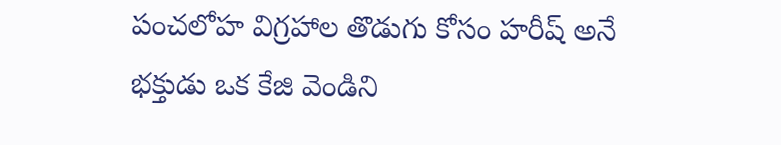పంచ‌లోహ విగ్ర‌హాల తొడుగు కోసం హ‌రీష్ అనే భ‌క్తుడు ఒక కేజి వెండిని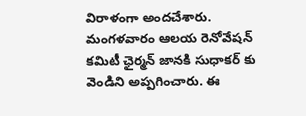విరాళంగా అంద‌చేశారు. మంగ‌ళ‌వారం ఆల‌య రెనోవేష‌న్ క‌మిటీ ఛైర్మ‌న్ జాన‌కి సుధాక‌ర్ కు వెండిని అప్ప‌గించారు. ఈ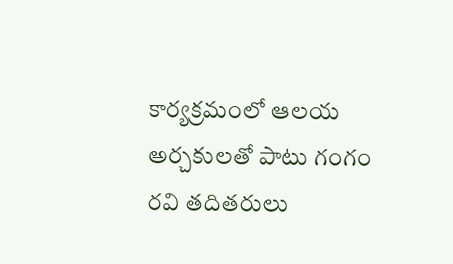కార్య‌క్ర‌మంలో ఆల‌య అర్చ‌కులతో పాటు గంగం ర‌వి త‌దిత‌రులు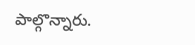పాల్గొన్నారు.